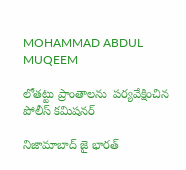MOHAMMAD ABDUL MUQEEM

లోతట్టు ప్రాంతాలను  పర్యవేక్షించిన పోలీస్ కమిషనర్

నిజామాబాద్ జై భారత్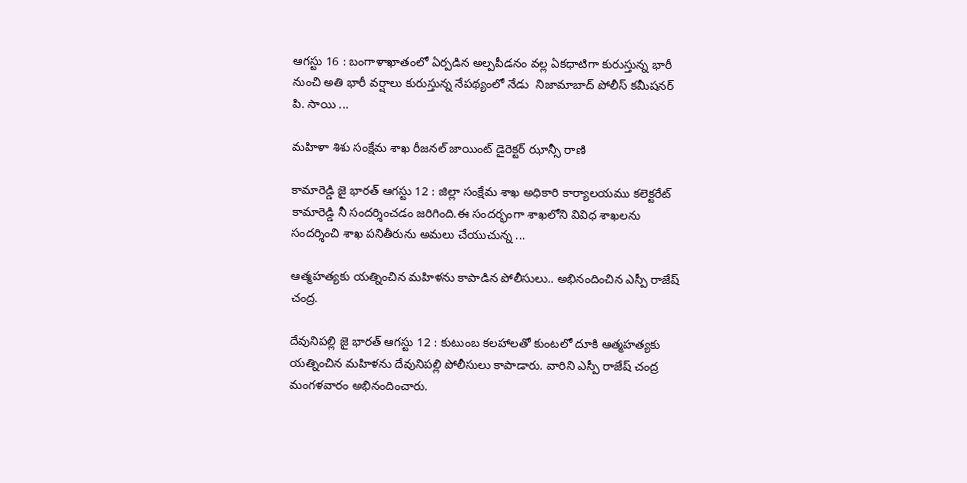ఆగస్టు 16 : బంగాళాఖాతంలో ఏర్పడిన అల్పపీడనం వల్ల ఏకధాటిగా కురుస్తున్న భారీ నుంచి అతి భారీ వర్షాలు కురుస్తున్న నేపథ్యంలో నేడు  నిజామాబాద్ పోలీస్ కమీషనర్  పి. సాయి ...

మహిళా శిశు సంక్షేమ శాఖ రీజనల్ జాయింట్ డైరెక్టర్ ఝాన్సీ రాణి

కామారెడ్డి జై భారత్ ఆగస్టు 12 : జిల్లా సంక్షేమ శాఖ అధికారి కార్యాలయము కలెక్టరేట్ కామారెడ్డి నీ సందర్శించడం జరిగింది.ఈ సందర్భంగా శాఖలోని వివిధ శాఖలను సందర్శించి శాఖ పనితీరును అమలు చేయుచున్న ...

ఆత్మహత్యకు యత్నించిన మహిళను కాపాడిన పోలీసులు.. అభినందించిన ఎస్పీ రాజేష్ చంద్ర.

దేవునిపల్లి జై భారత్ ఆగస్టు 12 : కుటుంబ కలహాలతో కుంటలో దూకి ఆత్మహత్యకు యత్నించిన మహిళను దేవునిపల్లి పోలీసులు కాపాడారు. వారిని ఎస్పీ రాజేష్ చంద్ర మంగళవారం అభినందించారు.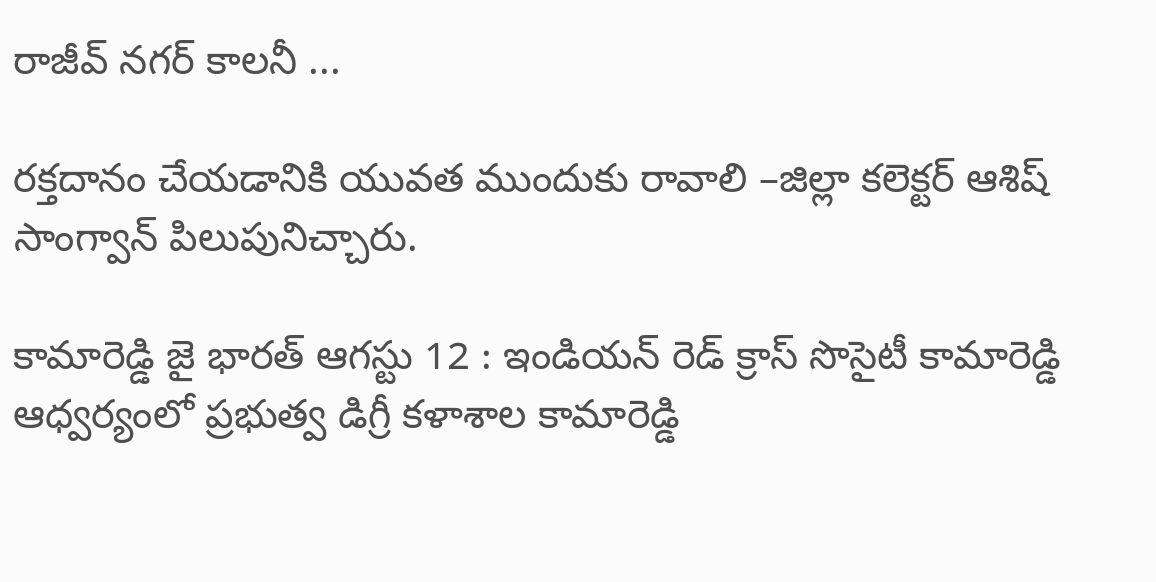రాజీవ్ నగర్ కాలనీ ...

రక్తదానం చేయడానికి యువత ముందుకు రావాలి –జిల్లా కలెక్టర్ ఆశిష్ సాంగ్వాన్ పిలుపునిచ్చారు.

కామారెడ్డి జై భారత్ ఆగస్టు 12 : ఇండియన్ రెడ్ క్రాస్ సొసైటీ కామారెడ్డి ఆధ్వర్యంలో ప్రభుత్వ డిగ్రీ కళాశాల కామారెడ్డి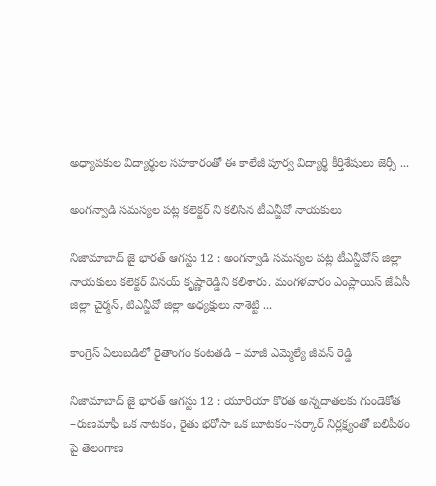అధ్యాపకుల విద్యార్థుల సహకారంతో ఈ కాలేజీ పూర్వ విద్యార్థి కీర్తిశేషులు జెర్సీ ...

అంగన్వాడి సమస్యల పట్ల కలెక్టర్ ని కలిసిన టీఎన్జీవో నాయకులు

నిజామాబాద్ జై భారత్ ఆగస్టు 12 : అంగన్వాడి సమస్యల పట్ల టీఎన్జీవోస్ జిల్లా నాయకులు కలెక్టర్ వినయ్ కృష్ణారెడ్డిని కలిశారు. మంగళవారం ఎంప్లాయిస్ జేఏసీ జిల్లా చైర్మన్, టిఎన్జీవో జిల్లా అధ్యక్షులు నాశెట్టి ...

కాంగ్రెస్ ఏలుబడిలో రైతాంగం కంటతడి – మాజీ ఎమ్మెల్యే జీవన్ రెడ్డి

నిజామాబాద్ జై భారత్ ఆగస్టు 12 : యూరియా కొరత అన్నదాతలకు గుండెకోత –రుణమాఫీ ఒక నాటకం, రైతు భరోసా ఒక బూటకం–సర్కార్ నిర్లక్ష్యంతో బలిపీఠం పై తెలంగాణ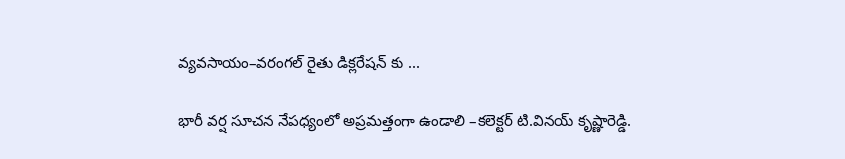వ్యవసాయం–వరంగల్ రైతు డిక్లరేషన్ కు ...

భారీ వర్ష సూచన నేపధ్యంలో అప్రమత్తంగా ఉండాలి –కలెక్టర్ టి.వినయ్ కృష్ణారెడ్డి.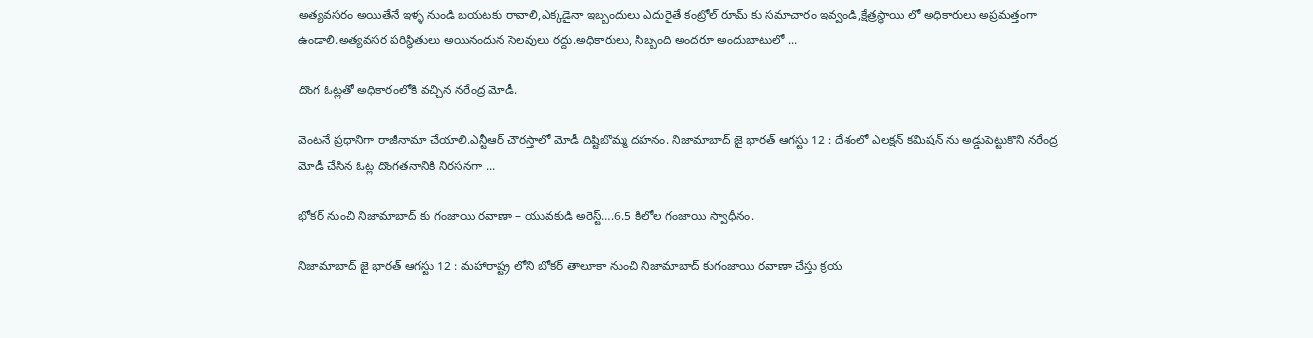అత్యవసరం అయితేనే ఇళ్ళ నుండి బయటకు రావాలి,ఎక్కడైనా ఇబ్బందులు ఎదురైతే కంట్రోల్ రూమ్ కు సమాచారం ఇవ్వండి,క్షేత్రస్థాయి లో అధికారులు అప్రమత్తంగా ఉండాలి.అత్యవసర పరిస్థితులు అయినందున సెలవులు రద్దు.అధికారులు, సిబ్బంది అందరూ అందుబాటులో ...

దొంగ ఓట్లతో అధికారంలోకి వచ్చిన నరేంద్ర మోడీ.

వెంటనే ప్రధానిగా రాజీనామా చేయాలి.ఎన్టీఆర్ చౌరస్తాలో మోడీ దిష్టిబొమ్మ దహనం. నిజామాబాద్ జై భారత్ ఆగస్టు 12 : దేశంలో ఎలక్షన్ కమిషన్ ను అడ్డుపెట్టుకొని నరేంద్ర మోడీ చేసిన ఓట్ల దొంగతనానికి నిరసనగా ...

భోకర్ నుంచి నిజామాబాద్ కు గంజాయి రవాణా – యువకుడి అరెస్ట్….6.5 కిలోల గంజాయి స్వాధీనం.

నిజామాబాద్ జై భారత్ ఆగస్టు 12 : మహారాష్ట్ర లోని బోకర్ తాలూకా నుంచి నిజామాబాద్ కుగంజాయి రవాణా చేస్తు క్రయ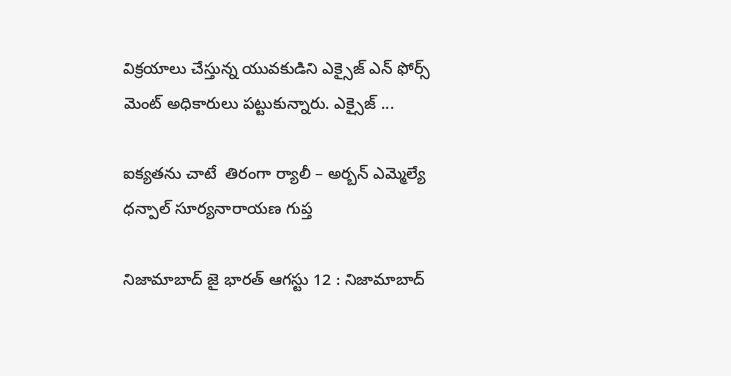విక్రయాలు చేస్తున్న యువకుడిని ఎక్సైజ్ ఎన్ ఫోర్స్ మెంట్ అధికారులు పట్టుకున్నారు. ఎక్సైజ్ ...

ఐక్యతను చాటే  తిరంగా ర్యాలీ – అర్బన్ ఎమ్మెల్యే ధన్పాల్ సూర్యనారాయణ గుప్త

నిజామాబాద్ జై భారత్ ఆగస్టు 12 : నిజామాబాద్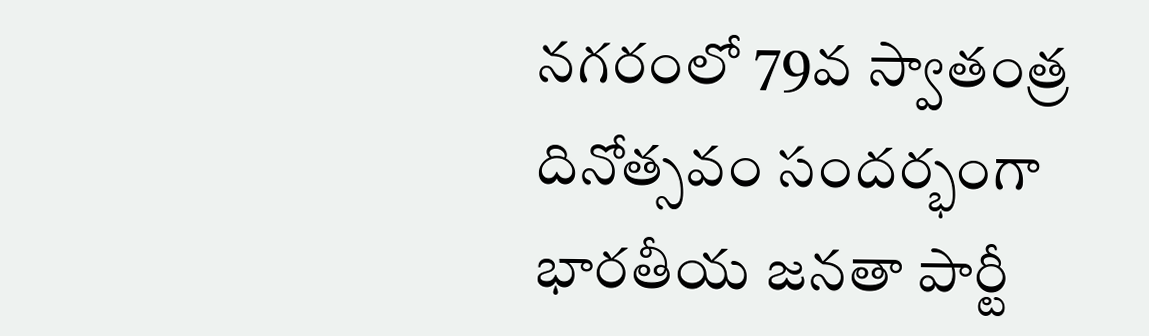నగరంలో 79వ స్వాతంత్ర దినోత్సవం సందర్భంగా భారతీయ జనతా పార్టీ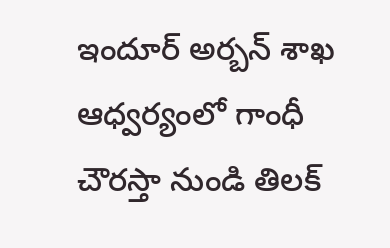ఇందూర్ అర్బన్ శాఖ ఆధ్వర్యంలో గాంధీ చౌరస్తా నుండి తిలక్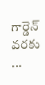గార్డెన్ వరకు ...